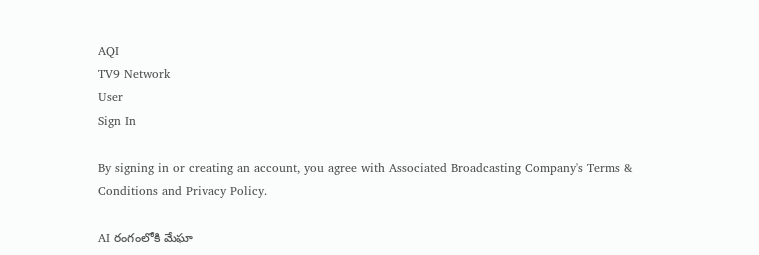AQI
TV9 Network
User
Sign In

By signing in or creating an account, you agree with Associated Broadcasting Company's Terms & Conditions and Privacy Policy.

AI రంగంలోకి మేఘా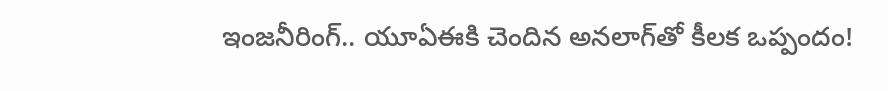ఇంజనీరింగ్.. యూఏఈకి చెందిన అనలాగ్‌తో కీలక ఒప్పందం!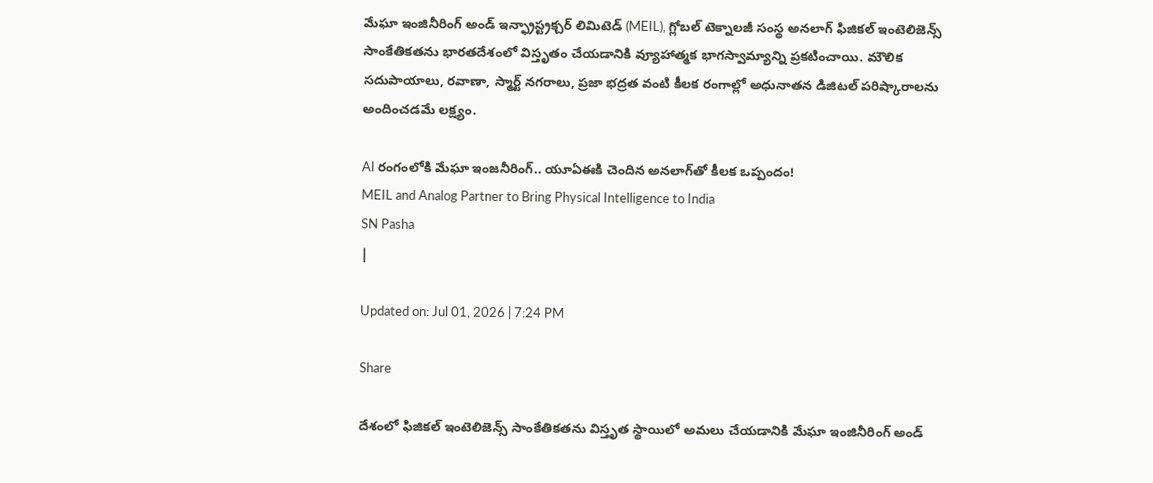మేఘా ఇంజినీరింగ్ అండ్ ఇన్ఫ్రాస్ట్రక్చర్ లిమిటెడ్ (MEIL), గ్లోబల్ టెక్నాలజీ సంస్థ అనలాగ్ ఫిజికల్ ఇంటెలిజెన్స్ సాంకేతికతను భారతదేశంలో విస్తృతం చేయడానికి వ్యూహాత్మక భాగస్వామ్యాన్ని ప్రకటించాయి. మౌలిక సదుపాయాలు, రవాణా, స్మార్ట్ నగరాలు, ప్రజా భద్రత వంటి కీలక రంగాల్లో అధునాతన డిజిటల్ పరిష్కారాలను అందించడమే లక్ష్యం.

AI రంగంలోకి మేఘా ఇంజనీరింగ్.. యూఏఈకి చెందిన అనలాగ్‌తో కీలక ఒప్పందం!
MEIL and Analog Partner to Bring Physical Intelligence to India
SN Pasha
|

Updated on: Jul 01, 2026 | 7:24 PM

Share

దేశంలో ఫిజికల్ ఇంటెలిజెన్స్ సాంకేతికతను విస్తృత స్థాయిలో అమలు చేయడానికి మేఘా ఇంజినీరింగ్ అండ్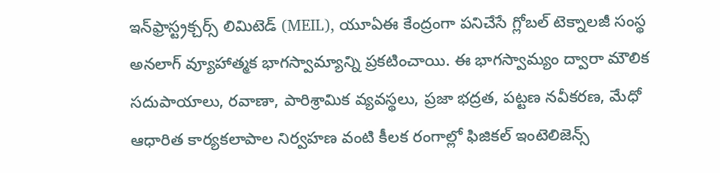ఇన్‌ఫ్రాస్ట్రక్చర్స్ లిమిటెడ్ (MEIL), యూఏఈ కేంద్రంగా పనిచేసే గ్లోబల్ టెక్నాలజీ సంస్థ అనలాగ్ వ్యూహాత్మక భాగస్వామ్యాన్ని ప్రకటించాయి. ఈ భాగస్వామ్యం ద్వారా మౌలిక సదుపాయాలు, రవాణా, పారిశ్రామిక వ్యవస్థలు, ప్రజా భద్రత, పట్టణ నవీకరణ, మేధో ఆధారిత కార్యకలాపాల నిర్వహణ వంటి కీలక రంగాల్లో ఫిజికల్ ఇంటెలిజెన్స్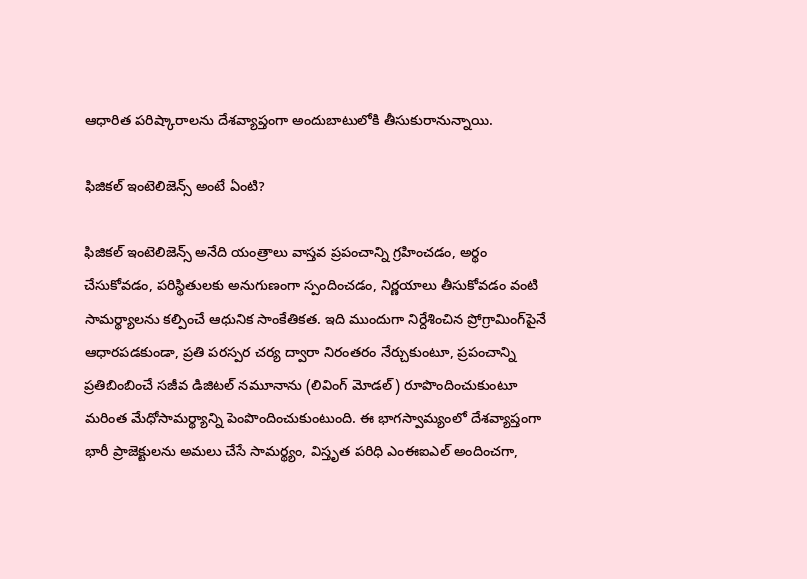ఆధారిత పరిష్కారాలను దేశవ్యాప్తంగా అందుబాటులోకి తీసుకురానున్నాయి.

ఫిజికల్ ఇంటెలిజెన్స్ అంటే ఏంటి?

ఫిజికల్ ఇంటెలిజెన్స్ అనేది యంత్రాలు వాస్తవ ప్రపంచాన్ని గ్రహించడం, అర్థం చేసుకోవడం, పరిస్థితులకు అనుగుణంగా స్పందించడం, నిర్ణయాలు తీసుకోవడం వంటి సామర్థ్యాలను కల్పించే ఆధునిక సాంకేతికత. ఇది ముందుగా నిర్దేశించిన ప్రోగ్రామింగ్‌పైనే ఆధారపడకుండా, ప్రతి పరస్పర చర్య ద్వారా నిరంతరం నేర్చుకుంటూ, ప్రపంచాన్ని ప్రతిబింబించే సజీవ డిజిటల్ నమూనాను (లివింగ్ మోడల్) రూపొందించుకుంటూ మరింత మేధోసామర్థ్యాన్ని పెంపొందించుకుంటుంది. ఈ భాగస్వామ్యంలో దేశవ్యాప్తంగా భారీ ప్రాజెక్టులను అమలు చేసే సామర్థ్యం, విస్తృత పరిధి ఎంఈఐఎల్ అందించగా,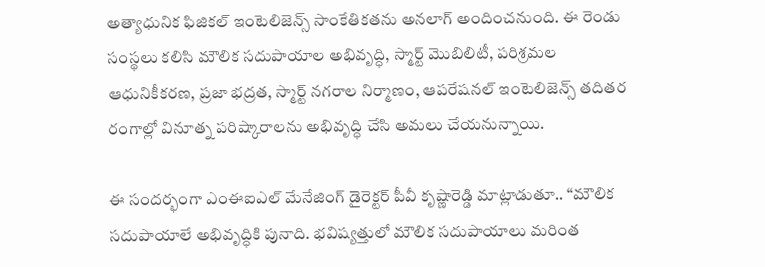అత్యాధునిక ఫిజికల్ ఇంటెలిజెన్స్ సాంకేతికతను అనలాగ్ అందించనుంది. ఈ రెండు సంస్థలు కలిసి మౌలిక సదుపాయాల అభివృద్ధి, స్మార్ట్ మొబిలిటీ, పరిశ్రమల ఆధునికీకరణ, ప్రజా భద్రత, స్మార్ట్ నగరాల నిర్మాణం, ఆపరేషనల్ ఇంటెలిజెన్స్ తదితర రంగాల్లో వినూత్న పరిష్కారాలను అభివృద్ధి చేసి అమలు చేయనున్నాయి.

ఈ సందర్భంగా ఎంఈఐఎల్ మేనేజింగ్ డైరెక్టర్ పీవీ కృష్ణారెడ్డి మాట్లాడుతూ.. “మౌలిక సదుపాయాలే అభివృద్ధికి పునాది. భవిష్యత్తులో మౌలిక సదుపాయాలు మరింత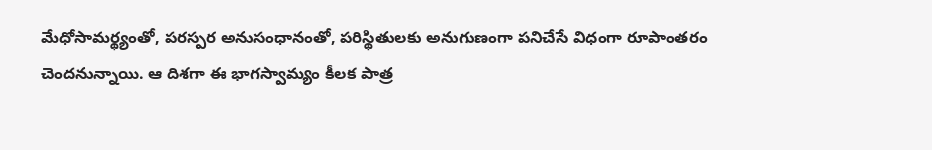మేధోసామర్థ్యంతో, పరస్పర అనుసంధానంతో, పరిస్థితులకు అనుగుణంగా పనిచేసే విధంగా రూపాంతరం చెందనున్నాయి. ఆ దిశగా ఈ భాగస్వామ్యం కీలక పాత్ర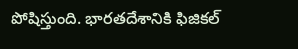పోషిస్తుంది. భారతదేశానికి ఫిజికల్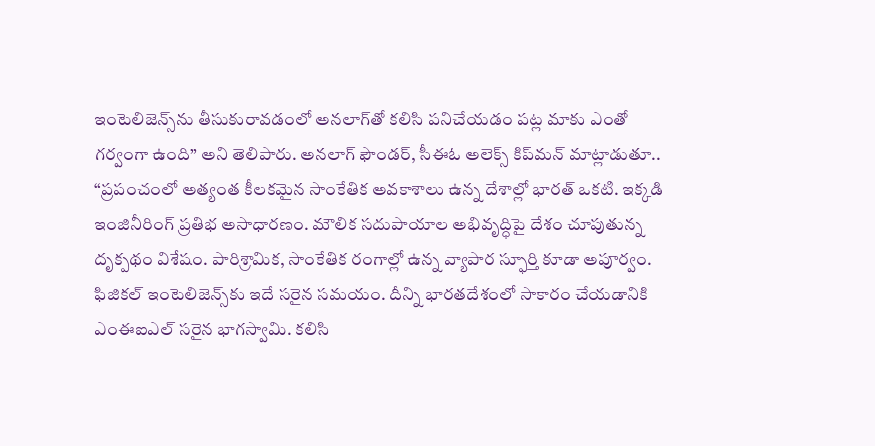ఇంటెలిజెన్స్‌ను తీసుకురావడంలో అనలాగ్‌తో కలిసి పనిచేయడం పట్ల మాకు ఎంతో గర్వంగా ఉంది” అని తెలిపారు. అనలాగ్ ఫౌండర్, సీఈఓ అలెక్స్ కిప్‌మన్ మాట్లాడుతూ.. “ప్రపంచంలో అత్యంత కీలకమైన సాంకేతిక అవకాశాలు ఉన్న దేశాల్లో భారత్ ఒకటి. ఇక్కడి ఇంజినీరింగ్ ప్రతిభ అసాధారణం. మౌలిక సదుపాయాల అభివృద్ధిపై దేశం చూపుతున్న దృక్పథం విశేషం. పారిశ్రామిక, సాంకేతిక రంగాల్లో ఉన్న వ్యాపార స్ఫూర్తి కూడా అపూర్వం. ఫిజికల్ ఇంటెలిజెన్స్‌కు ఇదే సరైన సమయం. దీన్ని భారతదేశంలో సాకారం చేయడానికి ఎంఈఐఎల్ సరైన భాగస్వామి. కలిసి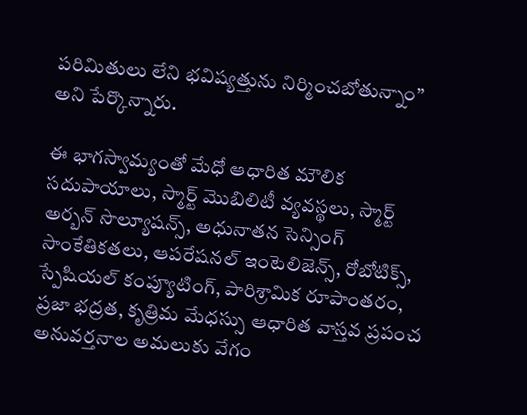పరిమితులు లేని భవిష్యత్తును నిర్మించబోతున్నాం” అని పేర్కొన్నారు.

ఈ భాగస్వామ్యంతో మేధో ఆధారిత మౌలిక సదుపాయాలు, స్మార్ట్ మొబిలిటీ వ్యవస్థలు, స్మార్ట్ అర్బన్ సొల్యూషన్స్, అధునాతన సెన్సింగ్ సాంకేతికతలు, ఆపరేషనల్ ఇంటెలిజెన్స్, రోబోటిక్స్, స్పేషియల్ కంప్యూటింగ్, పారిశ్రామిక రూపాంతరం, ప్రజా భద్రత, కృత్రిమ మేధస్సు ఆధారిత వాస్తవ ప్రపంచ అనువర్తనాల అమలుకు వేగం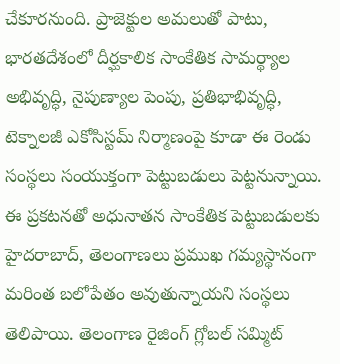చేకూరనుంది. ప్రాజెక్టుల అమలుతో పాటు, భారతదేశంలో దీర్ఘకాలిక సాంకేతిక సామర్థ్యాల అభివృద్ధి, నైపుణ్యాల పెంపు, ప్రతిభాభివృద్ధి, టెక్నాలజీ ఎకోసిస్టమ్ నిర్మాణంపై కూడా ఈ రెండు సంస్థలు సంయుక్తంగా పెట్టుబడులు పెట్టనున్నాయి. ఈ ప్రకటనతో అధునాతన సాంకేతిక పెట్టుబడులకు హైదరాబాద్, తెలంగాణలు ప్రముఖ గమ్యస్థానంగా మరింత బలోపేతం అవుతున్నాయని సంస్థలు తెలిపాయి. తెలంగాణ రైజింగ్ గ్లోబల్ సమ్మిట్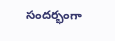సందర్భంగా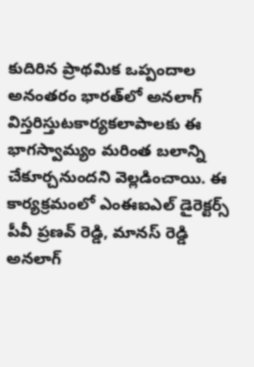కుదిరిన ప్రాథమిక ఒప్పందాల అనంతరం భారత్‌లో అనలాగ్ విస్తరిస్తుటకార్యకలాపాలకు ఈ భాగస్వామ్యం మరింత బలాన్ని చేకూర్చనుందని వెల్లడించాయి. ఈ కార్యక్రమంలో ఎంఈఐఎల్ డైరెక్టర్స్ పీవీ ప్రణవ్ రెడ్డి, మానస్ రెడ్డి అనలాగ్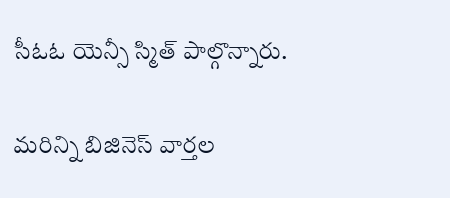సీఓఓ యెన్సీ స్మిత్ పాల్గొన్నారు.

మరిన్ని బిజినెస్ వార్తల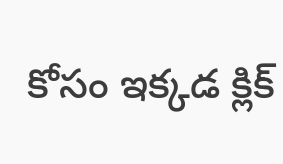కోసం ఇక్కడ క్లిక్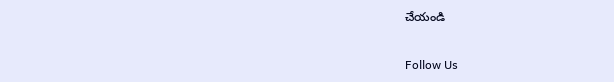చేయండి

Follow Us